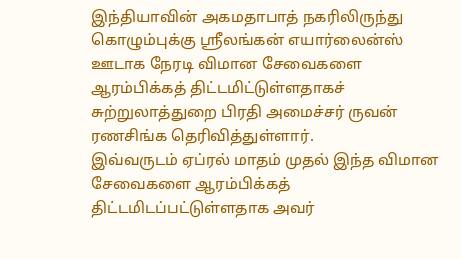இந்தியாவின் அகமதாபாத் நகரிலிருந்து கொழும்புக்கு ஸ்ரீலங்கன் எயார்லைன்ஸ் ஊடாக நேரடி விமான சேவைகளை ஆரம்பிக்கத் திட்டமிட்டுள்ளதாகச் சுற்றுலாத்துறை பிரதி அமைச்சர் ருவன் ரணசிங்க தெரிவித்துள்ளார்.
இவ்வருடம் ஏப்ரல் மாதம் முதல் இந்த விமான சேவைகளை ஆரம்பிக்கத் திட்டமிடப்பட்டுள்ளதாக அவர்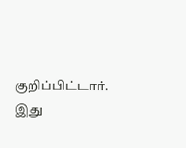குறிப்பிட்டார்.
இது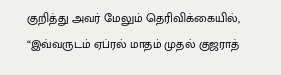குறித்து அவர் மேலும் தெரிவிக்கையில்,
“இவ்வருடம் ஏப்ரல் மாதம் முதல் குஜராத்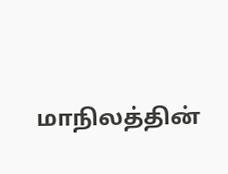மாநிலத்தின்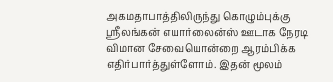அகமதாபாத்திலிருந்து கொழும்புக்கு ஸ்ரீலங்கன் எயார்லைன்ஸ் ஊடாக நேரடி விமான சேவையொன்றை ஆரம்பிக்க எதிர்பார்த்துள்ளோம். இதன் மூலம்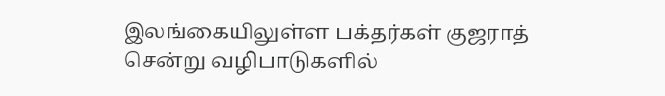இலங்கையிலுள்ள பக்தர்கள் குஜராத் சென்று வழிபாடுகளில்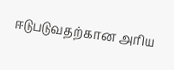ஈடுபடுவதற்கான அரிய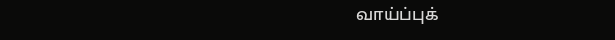வாய்ப்புக்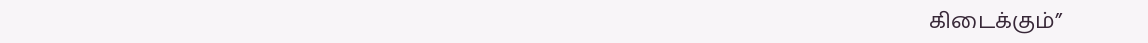கிடைக்கும்”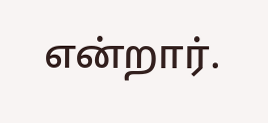என்றார்.